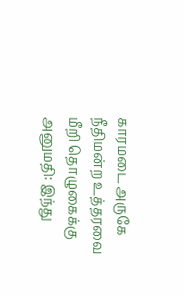காரமடை அருகே நீதிமன்ற உத்தரவை மீறி தொழுகைக்கு அனுமதி: இந்து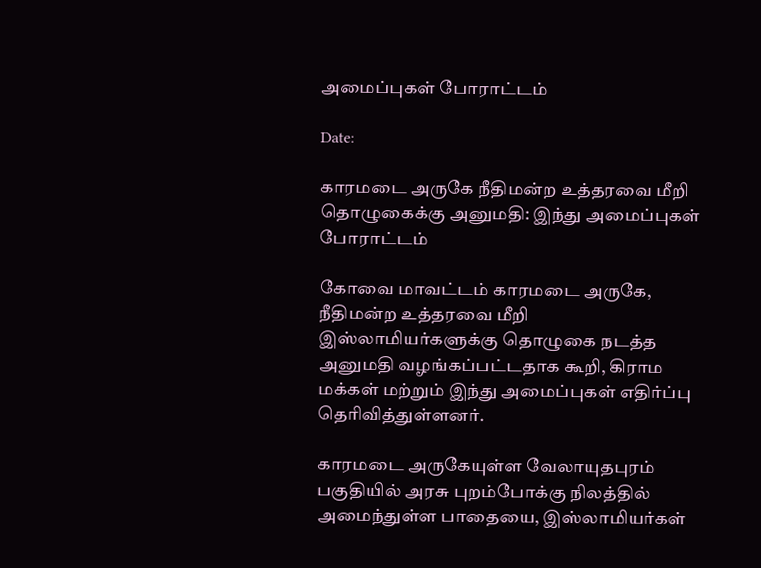அமைப்புகள் போராட்டம்

Date:

காரமடை அருகே நீதிமன்ற உத்தரவை மீறி தொழுகைக்கு அனுமதி: இந்து அமைப்புகள் போராட்டம்

கோவை மாவட்டம் காரமடை அருகே, நீதிமன்ற உத்தரவை மீறி இஸ்லாமியர்களுக்கு தொழுகை நடத்த அனுமதி வழங்கப்பட்டதாக கூறி, கிராம மக்கள் மற்றும் இந்து அமைப்புகள் எதிர்ப்பு தெரிவித்துள்ளனர்.

காரமடை அருகேயுள்ள வேலாயுதபுரம் பகுதியில் அரசு புறம்போக்கு நிலத்தில் அமைந்துள்ள பாதையை, இஸ்லாமியர்கள்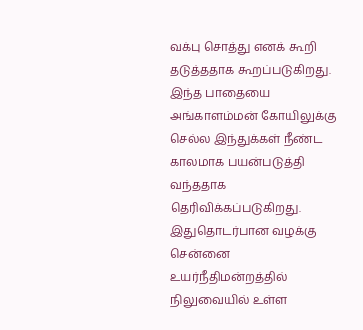வக்பு சொத்து எனக் கூறி தடுத்ததாக கூறப்படுகிறது. இந்த பாதையை அங்காளம்மன் கோயிலுக்கு செல்ல இந்துக்கள் நீண்ட காலமாக பயன்படுத்தி வந்ததாக தெரிவிக்கப்படுகிறது. இதுதொடர்பான வழக்கு சென்னை உயர்நீதிமன்றத்தில் நிலுவையில் உள்ள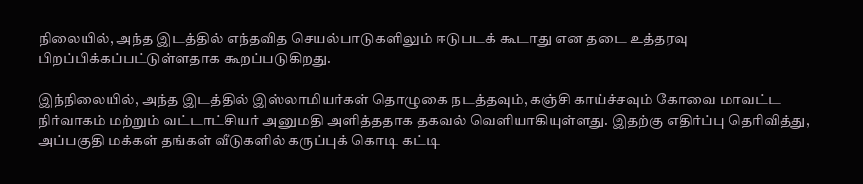நிலையில், அந்த இடத்தில் எந்தவித செயல்பாடுகளிலும் ஈடுபடக் கூடாது என தடை உத்தரவு பிறப்பிக்கப்பட்டுள்ளதாக கூறப்படுகிறது.

இந்நிலையில், அந்த இடத்தில் இஸ்லாமியர்கள் தொழுகை நடத்தவும், கஞ்சி காய்ச்சவும் கோவை மாவட்ட நிர்வாகம் மற்றும் வட்டாட்சியர் அனுமதி அளித்ததாக தகவல் வெளியாகியுள்ளது. இதற்கு எதிர்ப்பு தெரிவித்து, அப்பகுதி மக்கள் தங்கள் வீடுகளில் கருப்புக் கொடி கட்டி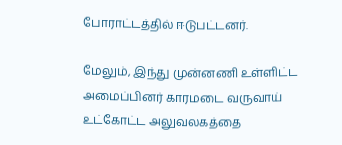போராட்டத்தில் ஈடுபட்டனர்.

மேலும், இந்து முன்னணி உள்ளிட்ட அமைப்பினர் காரமடை வருவாய் உட்கோட்ட அலுவலகத்தை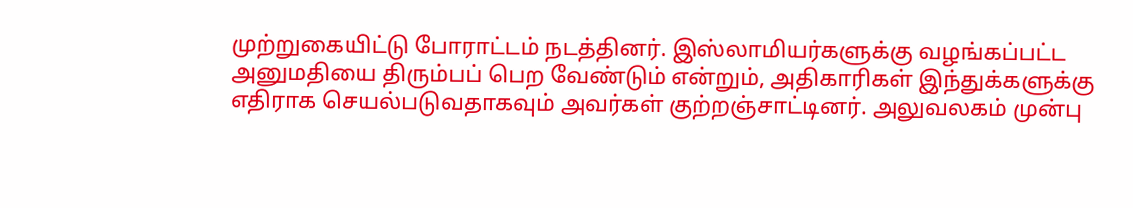முற்றுகையிட்டு போராட்டம் நடத்தினர். இஸ்லாமியர்களுக்கு வழங்கப்பட்ட அனுமதியை திரும்பப் பெற வேண்டும் என்றும், அதிகாரிகள் இந்துக்களுக்கு எதிராக செயல்படுவதாகவும் அவர்கள் குற்றஞ்சாட்டினர். அலுவலகம் முன்பு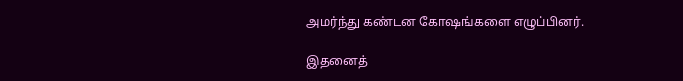அமர்ந்து கண்டன கோஷங்களை எழுப்பினர்.

இதனைத்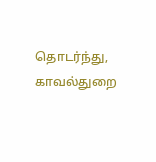தொடர்ந்து, காவல்துறை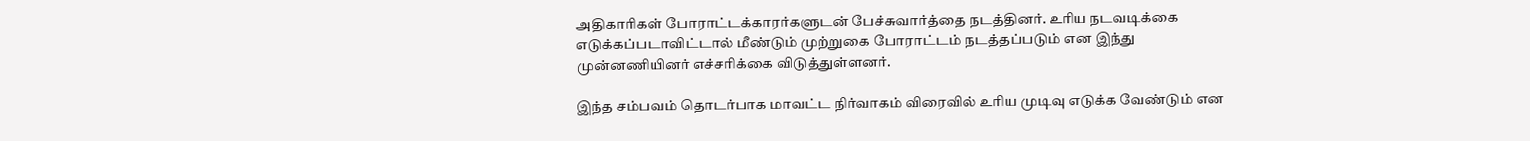அதிகாரிகள் போராட்டக்காரர்களுடன் பேச்சுவார்த்தை நடத்தினர். உரிய நடவடிக்கை எடுக்கப்படாவிட்டால் மீண்டும் முற்றுகை போராட்டம் நடத்தப்படும் என இந்து முன்னணியினர் எச்சரிக்கை விடுத்துள்ளனர்.

இந்த சம்பவம் தொடர்பாக மாவட்ட நிர்வாகம் விரைவில் உரிய முடிவு எடுக்க வேண்டும் என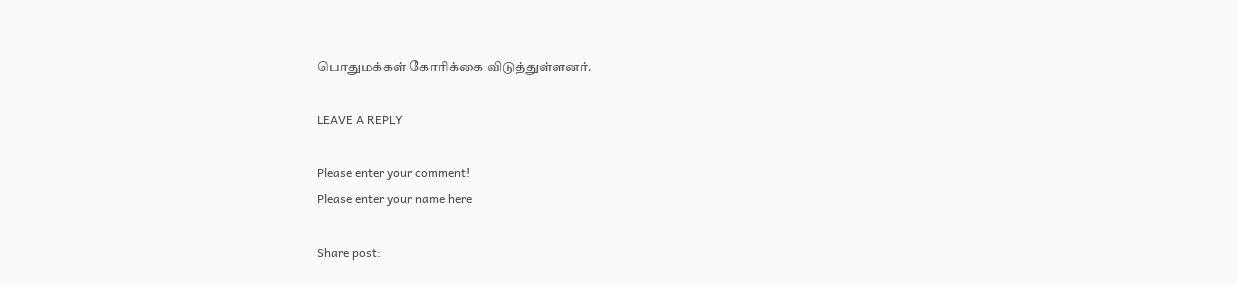பொதுமக்கள் கோரிக்கை விடுத்துள்ளனர்.

LEAVE A REPLY

Please enter your comment!
Please enter your name here

Share post: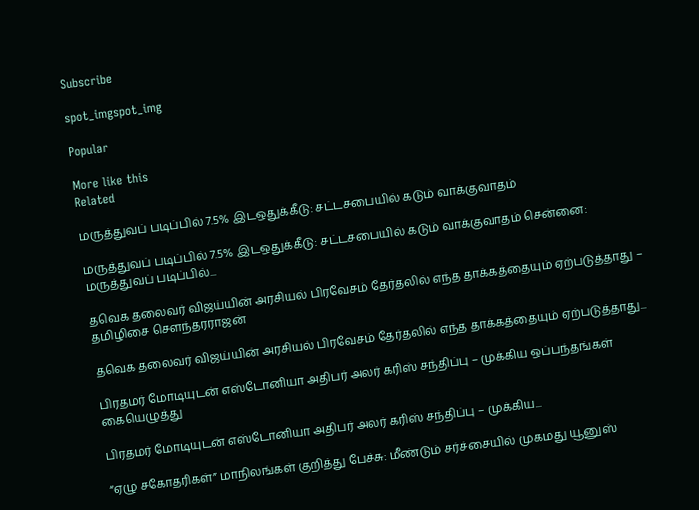Subscribe

spot_imgspot_img

Popular

More like this
Related

மருத்துவப் படிப்பில் 7.5% இடஒதுக்கீடு: சட்டசபையில் கடும் வாக்குவாதம்

மருத்துவப் படிப்பில் 7.5% இடஒதுக்கீடு: சட்டசபையில் கடும் வாக்குவாதம் சென்னை: மருத்துவப் படிப்பில்...

தவெக தலைவர் விஜய்யின் அரசியல் பிரவேசம் தேர்தலில் எந்த தாக்கத்தையும் ஏற்படுத்தாது – தமிழிசை சௌந்தரராஜன்

தவெக தலைவர் விஜய்யின் அரசியல் பிரவேசம் தேர்தலில் எந்த தாக்கத்தையும் ஏற்படுத்தாது...

பிரதமர் மோடியுடன் எஸ்டோனியா அதிபர் அலர் கரிஸ் சந்திப்பு – முக்கிய ஒப்பந்தங்கள் கையெழுத்து

பிரதமர் மோடியுடன் எஸ்டோனியா அதிபர் அலர் கரிஸ் சந்திப்பு – முக்கிய...

“ஏழு சகோதரிகள்” மாநிலங்கள் குறித்து பேச்சு: மீண்டும் சர்ச்சையில் முகமது யூனுஸ்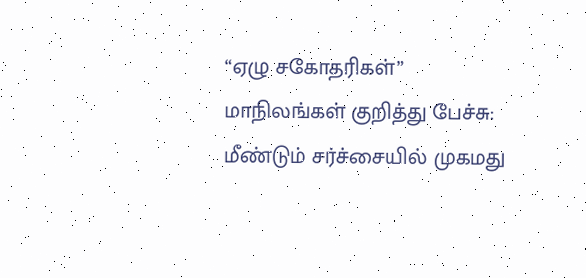“ஏழு சகோதரிகள்” மாநிலங்கள் குறித்து பேச்சு: மீண்டும் சர்ச்சையில் முகமது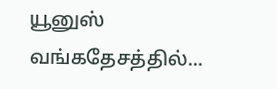யூனுஸ் வங்கதேசத்தில்...